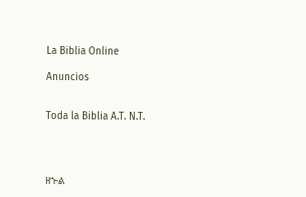La Biblia Online

Anuncios


Toda la Biblia A.T. N.T.




ዘኍል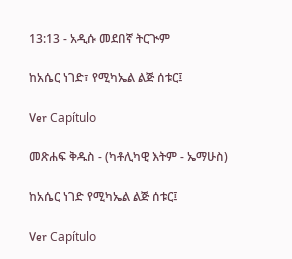13:13 - አዲሱ መደበኛ ትርጒም

ከአሴር ነገድ፣ የሚካኤል ልጅ ሰቱር፤

Ver Capítulo

መጽሐፍ ቅዱስ - (ካቶሊካዊ እትም - ኤማሁስ)

ከአሴር ነገድ የሚካኤል ልጅ ሰቱር፤

Ver Capítulo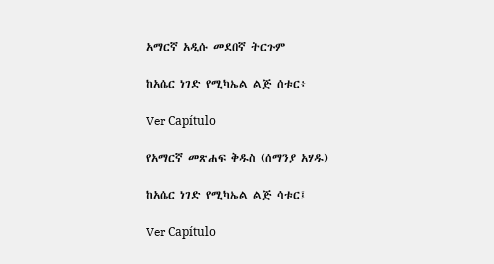አማርኛ አዲሱ መደበኛ ትርጉም

ከአሴር ነገድ የሚካኤል ልጅ ሰቱር፥

Ver Capítulo

የአማርኛ መጽሐፍ ቅዱስ (ሰማንያ አሃዱ)

ከአሴር ነገድ የሚካኤል ልጅ ሳቱር፤

Ver Capítulo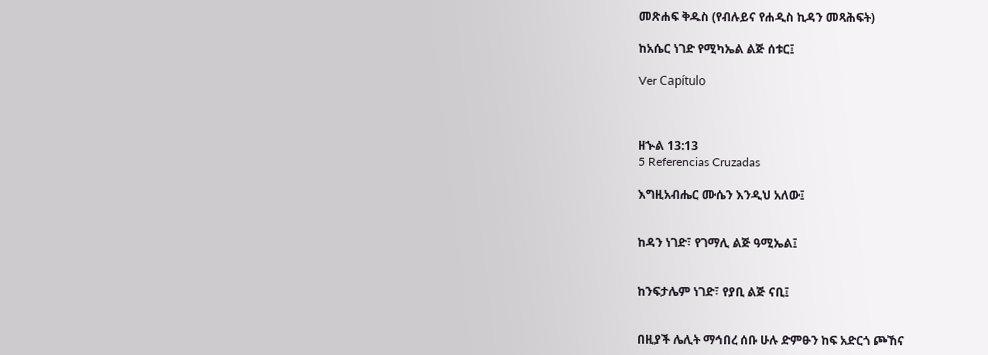መጽሐፍ ቅዱስ (የብሉይና የሐዲስ ኪዳን መጻሕፍት)

ከአሴር ነገድ የሚካኤል ልጅ ሰቱር፤

Ver Capítulo



ዘኍል 13:13
5 Referencias Cruzadas

እግዚአብሔር ሙሴን እንዲህ አለው፤


ከዳን ነገድ፣ የገማሊ ልጅ ዓሚኤል፤


ከንፍታሌም ነገድ፣ የያቢ ልጅ ናቢ፤


በዚያች ሌሊት ማኅበረ ሰቡ ሁሉ ድምፁን ከፍ አድርጎ ጮኸና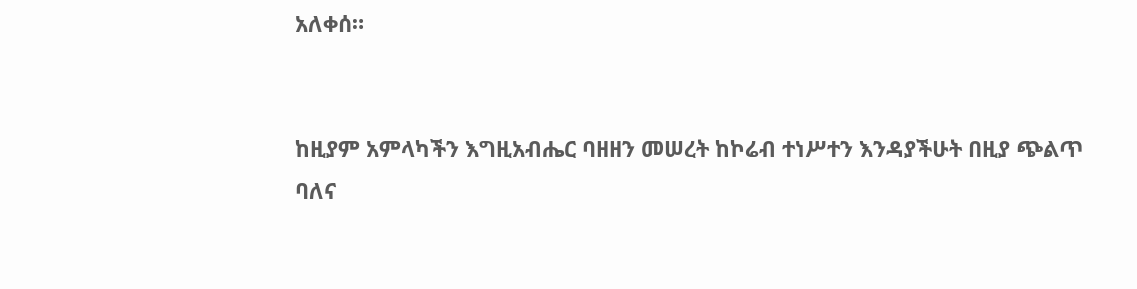አለቀሰ።


ከዚያም አምላካችን እግዚአብሔር ባዘዘን መሠረት ከኮሬብ ተነሥተን እንዳያችሁት በዚያ ጭልጥ ባለና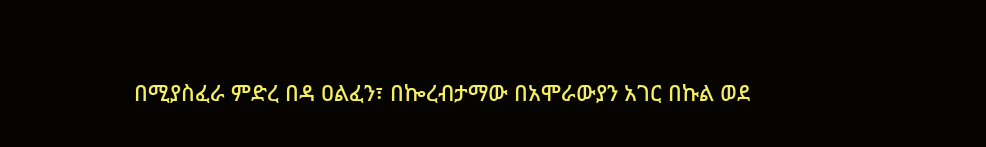በሚያስፈራ ምድረ በዳ ዐልፈን፣ በኰረብታማው በአሞራውያን አገር በኩል ወደ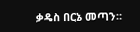ቃዴስ በርኔ መጣን።